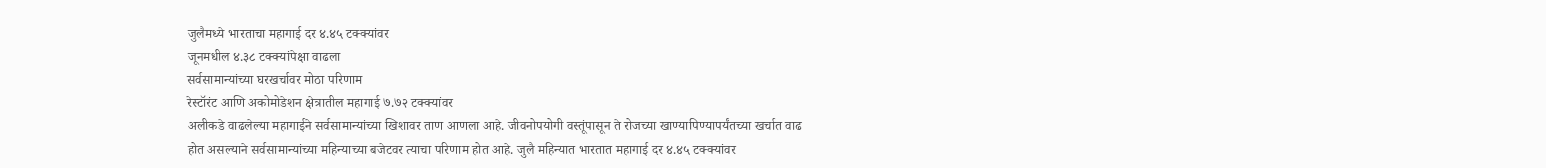जुलैमध्ये भारताचा महागाई दर ४.४५ टक्क्यांवर
जूनमधील ४.३८ टक्क्यांपेक्षा वाढला
सर्वसामान्यांच्या घरखर्चावर मोठा परिणाम
रेस्टॉरंट आणि अकोमोडेशन क्षेत्रातील महागाई ७.७२ टक्क्यांवर
अलीकडे वाढलेल्या महागाईने सर्वसामान्यांच्या खिशावर ताण आणला आहे. जीवनोपयोगी वस्तूंपासून ते रोजच्या खाण्यापिण्यापर्यंतच्या खर्चात वाढ होत असल्याने सर्वसामान्यांच्या महिन्याच्या बजेटवर त्याचा परिणाम होत आहे. जुलै महिन्यात भारतात महागाई दर ४.४५ टक्क्यांवर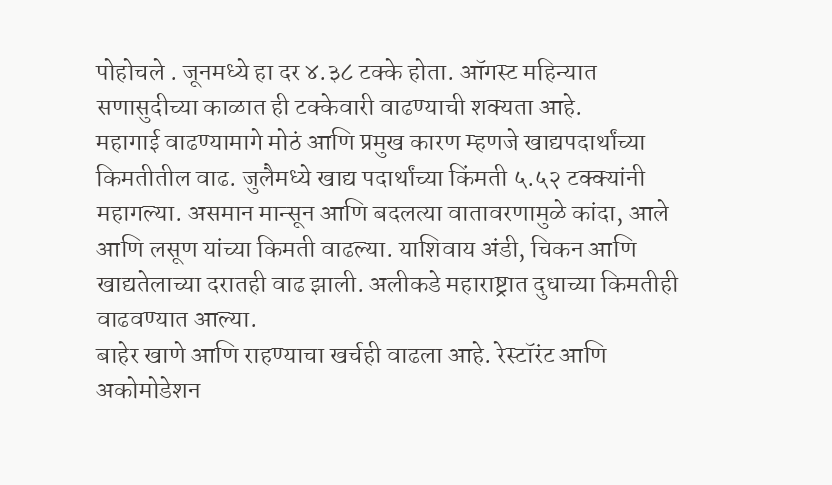पोहोचले . जूनमध्ये हा दर ४.३८ टक्के होता. ऑगस्ट महिन्यात सणासुदीच्या काळात ही टक्केवारी वाढण्याची शक्यता आहे.
महागाई वाढण्यामागे मोठं आणि प्रमुख कारण म्हणजे खाद्यपदार्थांच्या किमतीतील वाढ. जुलैमध्ये खाद्य पदार्थांच्या किंमती ५.५२ टक्क्यांनी महागल्या. असमान मान्सून आणि बदलत्या वातावरणामुळे कांदा, आले आणि लसूण यांच्या किमती वाढल्या. याशिवाय अंडी, चिकन आणि खाद्यतेलाच्या दरातही वाढ झाली. अलीकडे महाराष्ट्रात दुधाच्या किमतीही वाढवण्यात आल्या.
बाहेर खाणे आणि राहण्याचा खर्चही वाढला आहे. रेस्टॉरंट आणि अकोमोडेशन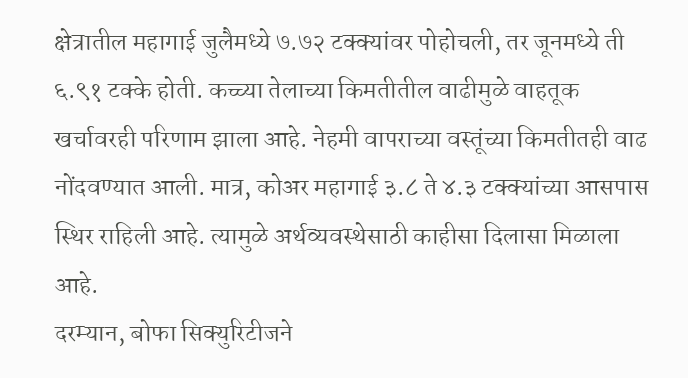क्षेत्रातील महागाई जुलैमध्ये ७.७२ टक्क्यांवर पोहोचली, तर जूनमध्ये ती ६.९१ टक्के होती. कच्च्या तेलाच्या किमतीतील वाढीमुळे वाहतूक खर्चावरही परिणाम झाला आहे. नेहमी वापराच्या वस्तूंच्या किमतीतही वाढ नोंदवण्यात आली. मात्र, कोअर महागाई ३.८ ते ४.३ टक्क्यांच्या आसपास स्थिर राहिली आहे. त्यामुळे अर्थव्यवस्थेसाठी काहीसा दिलासा मिळाला आहे.
दरम्यान, बोफा सिक्युरिटीजने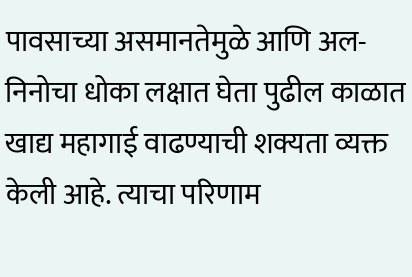पावसाच्या असमानतेमुळे आणि अल-निनोचा धोका लक्षात घेता पुढील काळात खाद्य महागाई वाढण्याची शक्यता व्यक्त केली आहे. त्याचा परिणाम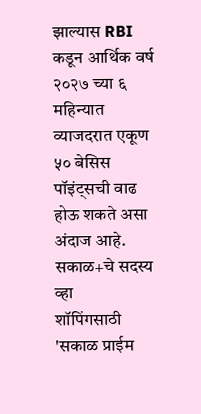झाल्यास RBI कडून आर्थिक वर्ष २०२७ च्या ६ महिन्यात व्याजदरात एकूण ५० बेसिस पॉइंट्सची वाढ होऊ शकते असा अंदाज आहे.
सकाळ+चे सदस्य व्हा
शॉपिंगसाठी 'सकाळ प्राईम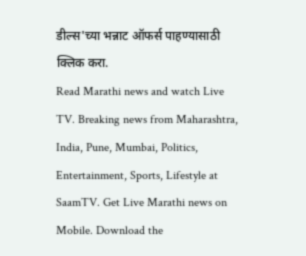डील्स'च्या भन्नाट ऑफर्स पाहण्यासाठी क्लिक करा.
Read Marathi news and watch Live TV. Breaking news from Maharashtra, India, Pune, Mumbai, Politics, Entertainment, Sports, Lifestyle at SaamTV. Get Live Marathi news on Mobile. Download the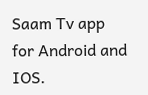Saam Tv app for Android and IOS.